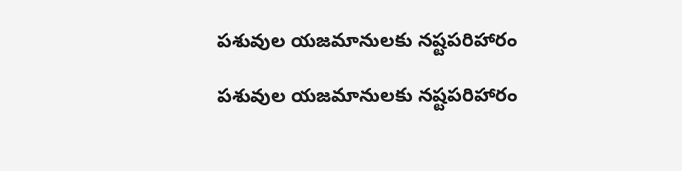పశువుల యజమానులకు నష్టపరిహారం

పశువుల యజమానులకు నష్టపరిహారం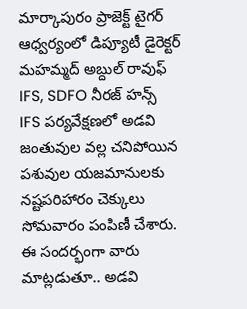మార్కాపురం ప్రాజెక్ట్ టైగర్ ఆధ్వర్యంలో డిప్యూటీ డైరెక్టర్ మహమ్మద్ అబ్దుల్ రావుఫ్ IFS, SDFO నీరజ్ హన్స్ IFS పర్యవేక్షణలో అడవి జంతువుల వల్ల చనిపోయిన పశువుల యజమానులకు నష్టపరిహారం చెక్కులు సోమవారం పంపిణీ చేశారు. ఈ సందర్భంగా వారు మాట్లడుతూ.. అడవి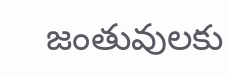జంతువులకు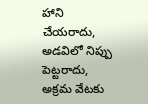హాని చేయరాదు, అడవిలో నిప్పు పెట్టరాదు, అక్రమ వేటకు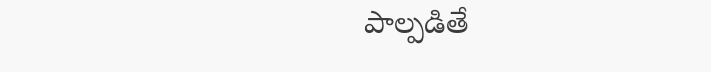పాల్పడితే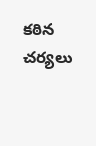కఠిన చర్యలు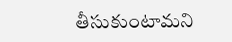తీసుకుంటామని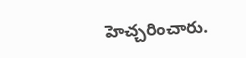హెచ్చరించారు.